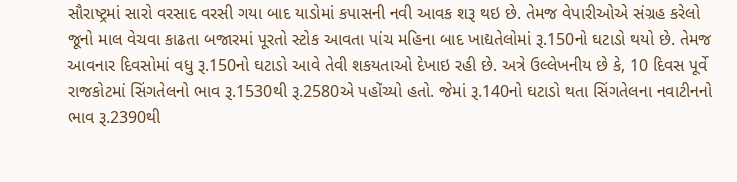સૌરાષ્ટ્રમાં સારો વરસાદ વરસી ગયા બાદ યાડોમાં કપાસની નવી આવક શરૂ થઇ છે. તેમજ વેપારીઓએ સંગ્રહ કરેલો જૂનો માલ વેચવા કાઢતા બજારમાં પૂરતો સ્ટોક આવતા પાંચ મહિના બાદ ખાદ્યતેલોમાં રૂ.150નો ઘટાડો થયો છે. તેમજ આવનાર દિવસોમાં વધુ રૂ.150નો ઘટાડો આવે તેવી શકયતાઓ દેખાઇ રહી છે. અત્રે ઉલ્લેખનીય છે કે, 10 દિવસ પૂર્વે રાજકોટમાં સિંગતેલનો ભાવ રૂ.1530થી રૂ.2580એ પહોંચ્યો હતો. જેમાં રૂ.140નો ઘટાડો થતા સિંગતેલના નવાટીનનો ભાવ રૂ.2390થી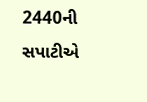2440ની સપાટીએ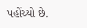પહોંચ્યો છે.